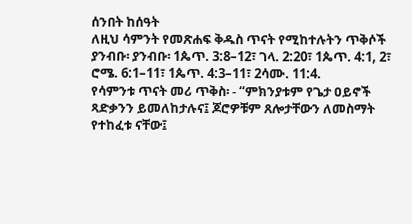ሰንበት ከሰዓት
ለዚህ ሳምንት የመጽሐፍ ቅዱስ ጥናት የሚከተሉትን ጥቅሶች ያንብቡ፡ ያንብቡ፡ 1ጴጥ. 3:8–12፣ ገላ. 2:20፣ 1ጴጥ. 4:1, 2፣ ሮሜ. 6:1–11፣ 1ጴጥ. 4:3–11፣ 2ሳሙ. 11:4.
የሳምንቱ ጥናት መሪ ጥቅስ፡ - “ምክንያቱም የጌታ ዐይኖች ጻድቃንን ይመለከታሉና፤ ጆሮዎቹም ጸሎታቸውን ለመስማት የተከፈቱ ናቸው፤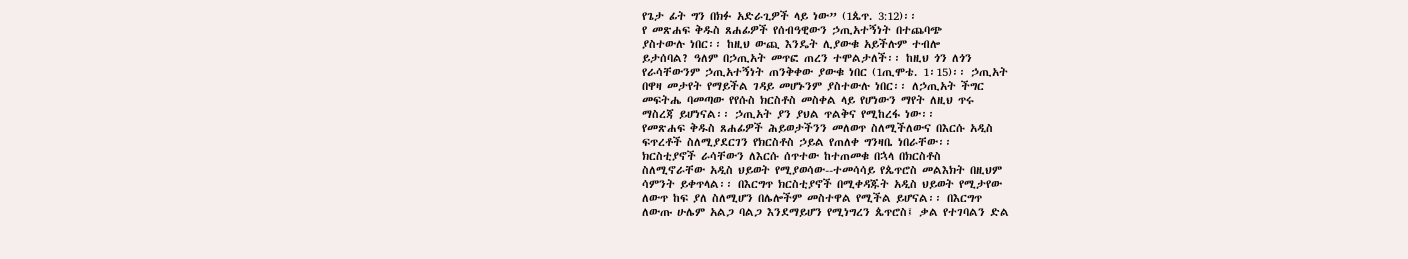የጌታ ፊት ግን በክፉ አድራጊዎች ላይ ነው” (1ጴጥ. 3:12)፡፡
የ መጽሐፍ ቅዱስ ጸሐፊዎች የሰብዓዊውን ኃጢአተኝነት በተጨባጭ
ያስተውሉ ነበር፡፡ ከዚህ ውጪ እንዴት ሊያውቁ አይችሉም ተብሎ
ይታሰባል? ዓለም በኃጢአት መጥፎ ጠረን ተሞልታለች፡፡ ከዚህ ጎን ለጎን
የራሳቸውንም ኃጢአተኝነት ጠንቅቀው ያውቁ ነበር (1ጢሞቴ. 1፡15)፡፡ ኃጢአት
በዋዛ መታየት የማይችል ገዳይ መሆኑንም ያስተውሉ ነበር፡፡ ለኃጢአት ችግር
መፍትሔ ባመጣው የየሱስ ክርስቶስ መስቀል ላይ የሆነውን ማየት ለዚህ ጥሩ
ማስረጃ ይሆነናል፡፡ ኃጢአት ያን ያህል ጥልቅና የሚከረፋ ነው፡፡
የመጽሐፍ ቅዱስ ጸሐፊዎች ሕይወታችንን መለወጥ ስለሚችለውና በእርሱ አዲስ
ፍጥረቶች ስለሚያደርገን የክርስቶስ ኃይል የጠለቀ ግንዛቤ ነበራቸው፡፡
ክርስቲያኖች ራሳቸውን ለእርሱ ሰጥተው ከተጠመቁ በኋላ በክርስቶስ
ስለሚኖራቸው አዲስ ህይወት የሚያወሳው--ተመሳሳይ የጴጥሮስ መልእክት በዚህም
ሳምንት ይቀጥላል፡፡ በእርግጥ ክርስቲያኖች በሚቀዳጁት አዲስ ህይወት የሚታየው
ለውጥ ከፍ ያለ ስለሚሆን በሌሎችም መስተዋል የሚችል ይሆናል፡፡ በእርግጥ
ለውጡ ሁሌም አልጋ ባልጋ እንደማይሆን የሚነግረን ጴጥሮስ፤ ቃል የተገባልን ድል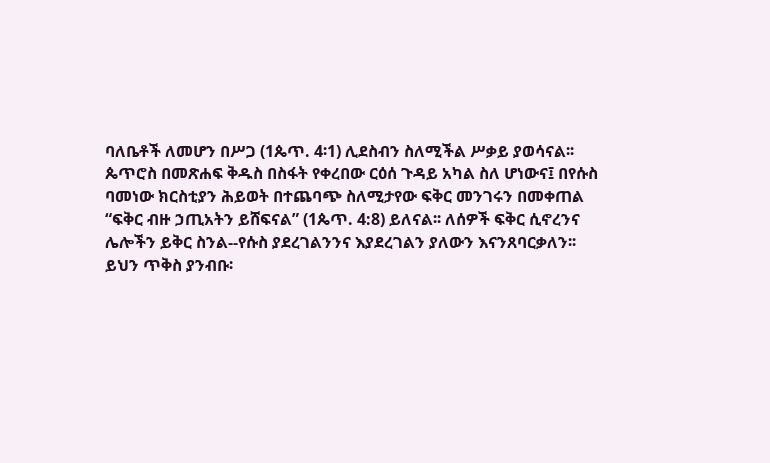ባለቤቶች ለመሆን በሥጋ (1ጴጥ. 4፡1) ሊደስብን ስለሚችል ሥቃይ ያወሳናል፡፡
ጴጥሮስ በመጽሐፍ ቅዱስ በስፋት የቀረበው ርዕሰ ጉዳይ አካል ስለ ሆነውና፤ በየሱስ
ባመነው ክርስቲያን ሕይወት በተጨባጭ ስለሚታየው ፍቅር መንገሩን በመቀጠል
“ፍቅር ብዙ ኃጢአትን ይሸፍናል” (1ጴጥ. 4:8) ይለናል፡፡ ለሰዎች ፍቅር ሲኖረንና
ሌሎችን ይቅር ስንል--የሱስ ያደረገልንንና እያደረገልን ያለውን እናንጸባርቃለን፡፡
ይህን ጥቅስ ያንብቡ፡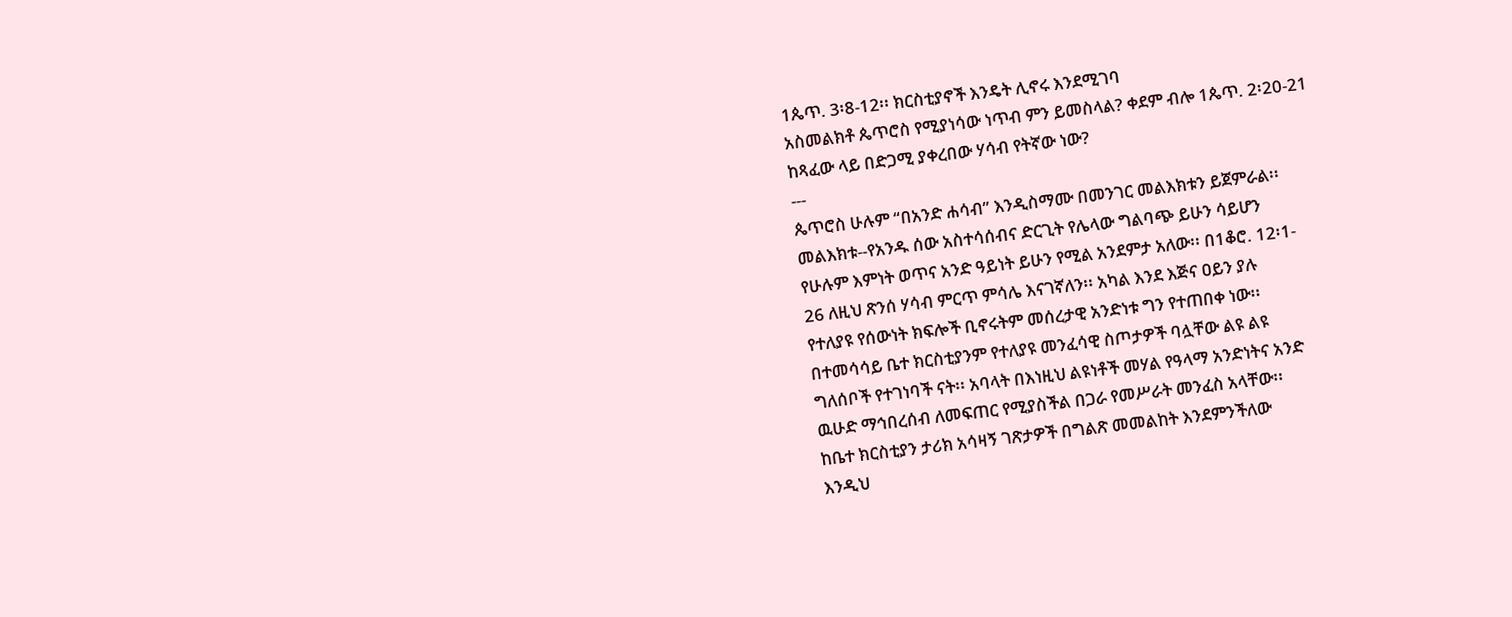1ጴጥ. 3፡8-12፡፡ ክርስቲያኖች እንዴት ሊኖሩ እንደሚገባ
አስመልክቶ ጴጥሮስ የሚያነሳው ነጥብ ምን ይመስላል? ቀደም ብሎ 1ጴጥ. 2፡20-21
ከጻፈው ላይ በድጋሚ ያቀረበው ሃሳብ የትኛው ነው?
---
ጴጥሮስ ሁሉም “በአንድ ሐሳብ” እንዲስማሙ በመንገር መልእክቱን ይጀምራል፡፡
መልእክቱ--የአንዱ ሰው አስተሳሰብና ድርጊት የሌላው ግልባጭ ይሁን ሳይሆን
የሁሉም እምነት ወጥና አንድ ዓይነት ይሁን የሚል አንደምታ አለው፡፡ በ1ቆሮ. 12፡1-
26 ለዚህ ጽንሰ ሃሳብ ምርጥ ምሳሌ እናገኛለን፡፡ አካል እንደ እጅና ዐይን ያሉ
የተለያዩ የሰውነት ክፍሎች ቢኖሩትም መሰረታዊ አንድነቱ ግን የተጠበቀ ነው፡፡
በተመሳሳይ ቤተ ክርስቲያንም የተለያዩ መንፈሳዊ ስጦታዎች ባሏቸው ልዩ ልዩ
ግለሰቦች የተገነባች ናት፡፡ አባላት በእነዚህ ልዩነቶች መሃል የዓላማ አንድነትና አንድ
ዉሁድ ማኅበረሰብ ለመፍጠር የሚያስችል በጋራ የመሥራት መንፈስ አላቸው፡፡
ከቤተ ክርስቲያን ታሪክ አሳዛኝ ገጽታዎች በግልጽ መመልከት እንደምንችለው
እንዲህ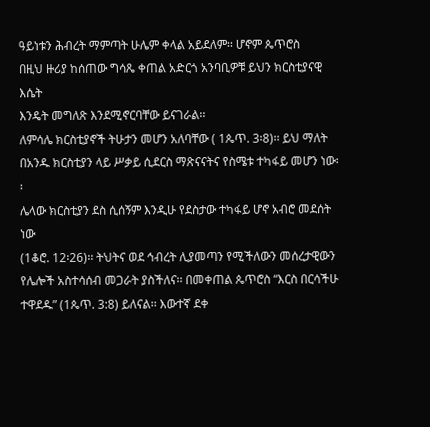ዓይነቱን ሕብረት ማምጣት ሁሌም ቀላል አይደለም፡፡ ሆኖም ጴጥሮስ
በዚህ ዙሪያ ከሰጠው ግሳጼ ቀጠል አድርጎ አንባቢዎቹ ይህን ክርስቲያናዊ እሴት
እንዴት መግለጽ እንደሚኖርባቸው ይናገራል፡፡
ለምሳሌ ክርስቲያኖች ትሁታን መሆን አለባቸው ( 1ጴጥ. 3፡8)፡፡ ይህ ማለት
በአንዱ ክርስቲያን ላይ ሥቃይ ሲደርስ ማጽናናትና የስሜቱ ተካፋይ መሆን ነው፡፡
ሌላው ክርስቲያን ደስ ሲሰኝም እንዲሁ የደስታው ተካፋይ ሆኖ አብሮ መደሰት ነው
(1ቆሮ. 12፡26)፡፡ ትህትና ወደ ኅብረት ሊያመጣን የሚችለውን መሰረታዊውን
የሌሎች አስተሳሰብ መጋራት ያስችለና፡፡ በመቀጠል ጴጥሮስ “እርስ በርሳችሁ
ተዋደዱ” (1ጴጥ. 3:8) ይለናል፡፡ እውተኛ ደቀ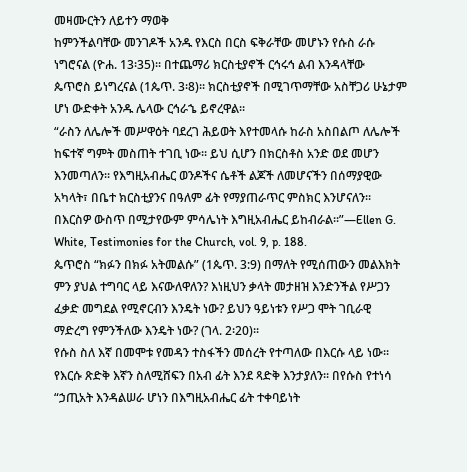መዛሙርትን ለይተን ማወቅ
ከምንችልባቸው መንገዶች አንዱ የእርስ በርስ ፍቅራቸው መሆኑን የሱስ ራሱ
ነግሮናል (ዮሐ. 13፡35)፡፡ በተጨማሪ ክርስቲያኖች ርኅሩኅ ልብ እንዳላቸው
ጴጥሮስ ይነግረናል (1ጴጥ. 3፡8)፡፡ ክርስቲያኖች በሚገጥማቸው አስቸጋሪ ሁኔታም
ሆነ ውድቀት አንዱ ሌላው ርኅራኄ ይኖረዋል፡፡
“ራስን ለሌሎች መሥዋዕት ባደረገ ሕይወት እየተመላሱ ከራስ አስበልጦ ለሌሎች
ከፍተኛ ግምት መስጠት ተገቢ ነው፡፡ ይህ ሲሆን በክርስቶስ አንድ ወደ መሆን
እንመጣለን፡፡ የእግዚአብሔር ወንዶችና ሴቶች ልጆች ለመሆናችን በሰማያዊው
አካላት፣ በቤተ ክርስቲያንና በዓለም ፊት የማያጠራጥር ምስክር እንሆናለን፡፡
በእርስዎ ውስጥ በሚታየውም ምሳሌነት እግዚአብሔር ይከብራል፡፡”—Ellen G.
White, Testimonies for the Church, vol. 9, p. 188.
ጴጥሮስ “ክፉን በክፉ አትመልሱ” (1ጴጥ. 3:9) በማለት የሚሰጠውን መልእክት
ምን ያህል ተግባር ላይ እናውለዋለን? እነዚህን ቃላት መታዘዝ እንድንችል የሥጋን
ፈቃድ መግደል የሚኖርብን እንዴት ነው? ይህን ዓይነቱን የሥጋ ሞት ገቢራዊ
ማድረግ የምንችለው እንዴት ነው? (ገላ. 2፡20)፡፡
የሱስ ስለ እኛ በመሞቱ የመዳን ተስፋችን መሰረት የተጣለው በእርሱ ላይ ነው፡፡
የእርሱ ጽድቅ እኛን ስለሚሸፍን በአብ ፊት እንደ ጻድቅ እንታያለን፡፡ በየሱስ የተነሳ
“ኃጢአት እንዳልሠራ ሆነን በእግዚአብሔር ፊት ተቀባይነት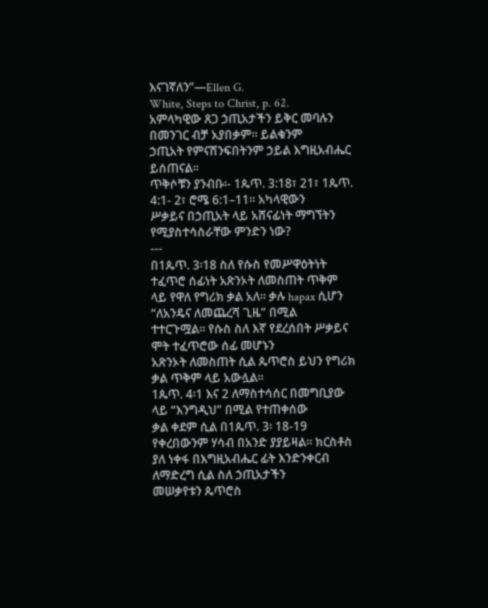እናገኛለን”—Ellen G.
White, Steps to Christ, p. 62.
አምላካዊው ጸጋ ኃጢአታችን ይቅር መባሉን በመንገር ብቻ አያበቃም፡፡ ይልቁንም
ኃጢአት የምናሸንፍበትንም ኃይል እግዚአብሔር ይሰጠናል፡፡
ጥቅሶቹን ያንብቡ፡- 1ጴጥ. 3:18፣ 21፣ 1ጴጥ. 4:1- 2፣ ሮሜ 6:1–11፡፡ አካላዊውን
ሥቃይና በኃጢአት ላይ አሸናፊነት ማግኘትን የሚያስተሳስራቸው ምንድን ነው?
---
በ1ጴጥ. 3፡18 ስለ የሱስ የመሥዋዕትነት ተፈጥሮ ሰፊነት አጽንኦት ለመስጠት ጥቅም
ላይ የዋለ የግሪክ ቃል አለ፡፡ ቃሉ hapax ሲሆን “ለአንዴና ለመጨረሻ ጊዜ” በሚል
ተተርጉሟል፡፡ የሱስ ስለ እኛ የደረሰበት ሥቃይና ሞት ተፈጥሮው ሰፊ መሆኑን
አጽንኦት ለመስጠት ሲል ጴጥሮስ ይህን የግሪክ ቃል ጥቅም ላይ አውሏል፡፡
1ጴጥ. 4፡1 እና 2 ለማስተሳሰር በመግቢያው ላይ “እንግዲህ” በሚል የተጠቀሰው
ቃል ቀደም ሲል በ1ጴጥ. 3፡ 18-19 የቀረበውንም ሃሳብ በአንድ ያያይዛል፡፡ ክርስቶስ
ያለ ነቀፋ በእግዚአብሔር ፊት እንድንቀርብ ለማድረግ ሲል ስለ ኃጢአታችን
መሠቃየቱን ጴጥሮስ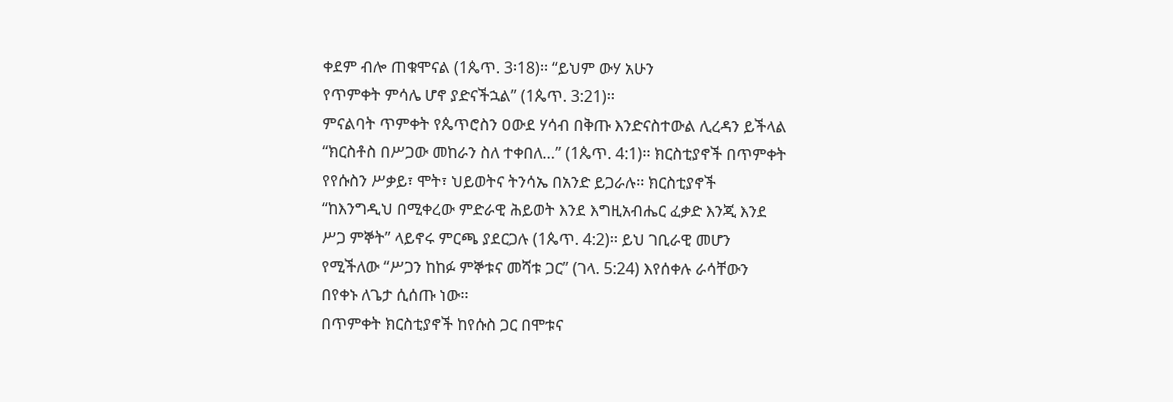ቀደም ብሎ ጠቁሞናል (1ጴጥ. 3፡18)፡፡ “ይህም ውሃ አሁን
የጥምቀት ምሳሌ ሆኖ ያድናችኋል” (1ጴጥ. 3:21)፡፡
ምናልባት ጥምቀት የጴጥሮስን ዐውደ ሃሳብ በቅጡ እንድናስተውል ሊረዳን ይችላል
“ክርስቶስ በሥጋው መከራን ስለ ተቀበለ…” (1ጴጥ. 4:1)፡፡ ክርስቲያኖች በጥምቀት
የየሱስን ሥቃይ፣ ሞት፣ ህይወትና ትንሳኤ በአንድ ይጋራሉ፡፡ ክርስቲያኖች
“ከእንግዲህ በሚቀረው ምድራዊ ሕይወት እንደ እግዚአብሔር ፈቃድ እንጂ እንደ
ሥጋ ምኞት” ላይኖሩ ምርጫ ያደርጋሉ (1ጴጥ. 4:2)፡፡ ይህ ገቢራዊ መሆን
የሚችለው “ሥጋን ከከፉ ምኞቱና መሻቱ ጋር” (ገላ. 5:24) እየሰቀሉ ራሳቸውን
በየቀኑ ለጌታ ሲሰጡ ነው፡፡
በጥምቀት ክርስቲያኖች ከየሱስ ጋር በሞቱና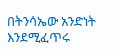በትንሳኤው አንድነት እንደሚፈጥሩ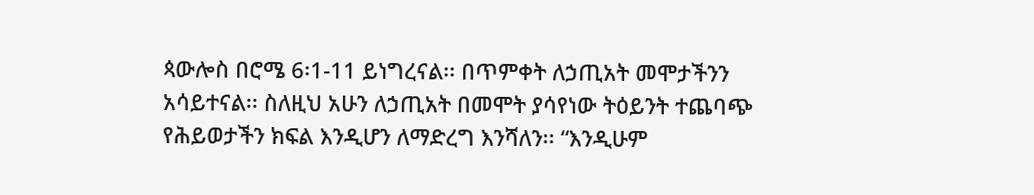ጳውሎስ በሮሜ 6፡1-11 ይነግረናል፡፡ በጥምቀት ለኃጢአት መሞታችንን
አሳይተናል፡፡ ስለዚህ አሁን ለኃጢአት በመሞት ያሳየነው ትዕይንት ተጨባጭ
የሕይወታችን ክፍል እንዲሆን ለማድረግ እንሻለን፡፡ “እንዲሁም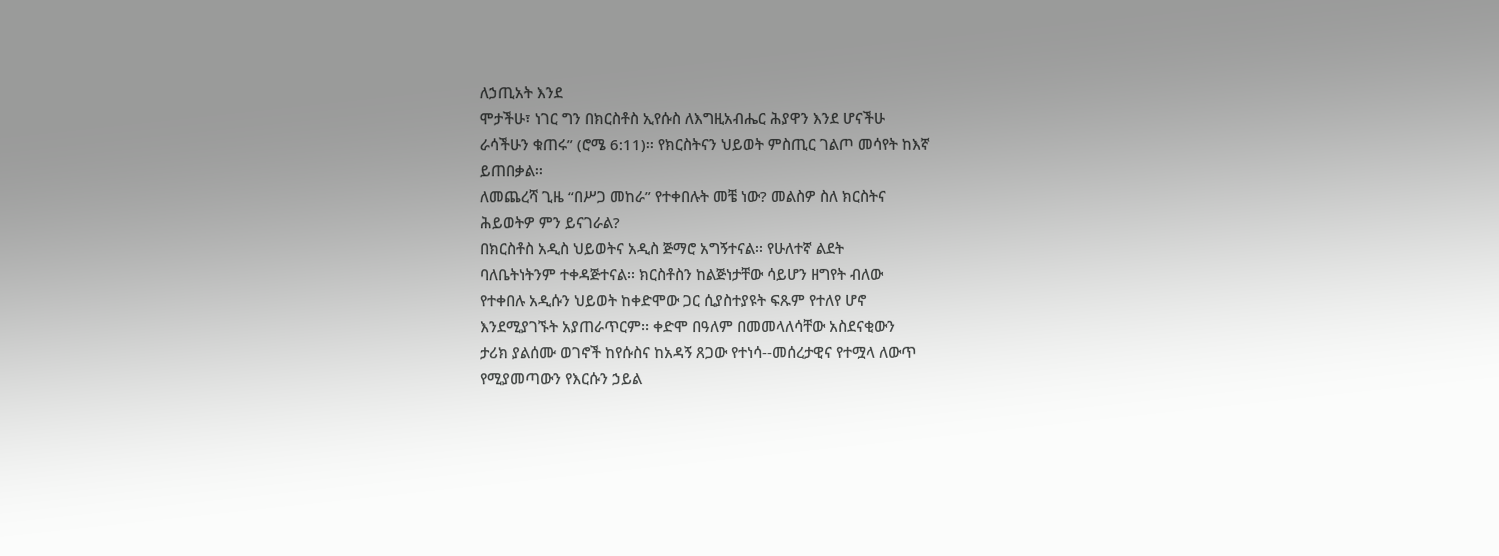ለኃጢአት እንደ
ሞታችሁ፣ ነገር ግን በክርስቶስ ኢየሱስ ለእግዚአብሔር ሕያዋን እንደ ሆናችሁ
ራሳችሁን ቁጠሩ” (ሮሜ 6:11)፡፡ የክርስትናን ህይወት ምስጢር ገልጦ መሳየት ከእኛ
ይጠበቃል፡፡
ለመጨረሻ ጊዜ “በሥጋ መከራ” የተቀበሉት መቼ ነው? መልስዎ ስለ ክርስትና
ሕይወትዎ ምን ይናገራል?
በክርስቶስ አዲስ ህይወትና አዲስ ጅማሮ አግኝተናል፡፡ የሁለተኛ ልደት
ባለቤትነትንም ተቀዳጅተናል፡፡ ክርስቶስን ከልጅነታቸው ሳይሆን ዘግየት ብለው
የተቀበሉ አዲሱን ህይወት ከቀድሞው ጋር ሲያስተያዩት ፍጹም የተለየ ሆኖ
እንደሚያገኙት አያጠራጥርም፡፡ ቀድሞ በዓለም በመመላለሳቸው አስደናቂውን
ታሪክ ያልሰሙ ወገኖች ከየሱስና ከአዳኝ ጸጋው የተነሳ--መሰረታዊና የተሟላ ለውጥ
የሚያመጣውን የእርሱን ኃይል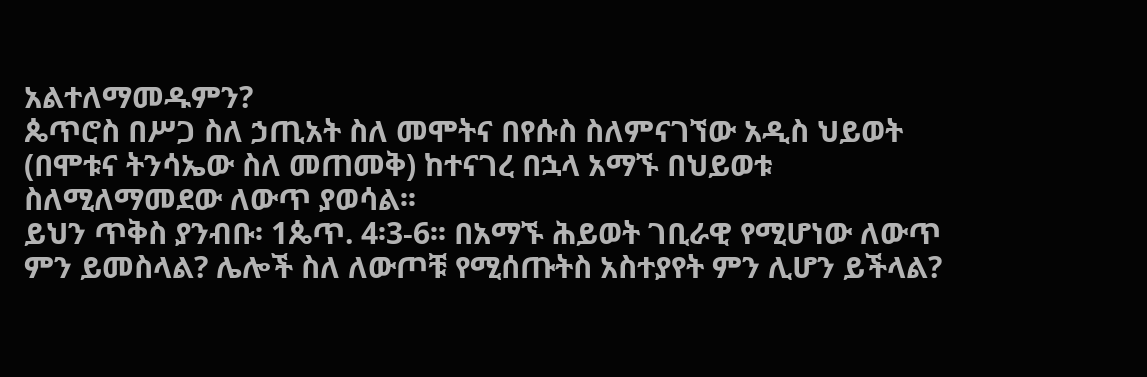አልተለማመዱምን?
ጴጥሮስ በሥጋ ስለ ኃጢአት ስለ መሞትና በየሱስ ስለምናገኘው አዲስ ህይወት
(በሞቱና ትንሳኤው ስለ መጠመቅ) ከተናገረ በኋላ አማኙ በህይወቱ
ስለሚለማመደው ለውጥ ያወሳል፡፡
ይህን ጥቅስ ያንብቡ፡ 1ጴጥ. 4፡3-6፡፡ በአማኙ ሕይወት ገቢራዊ የሚሆነው ለውጥ
ምን ይመስላል? ሌሎች ስለ ለውጦቹ የሚሰጡትስ አስተያየት ምን ሊሆን ይችላል?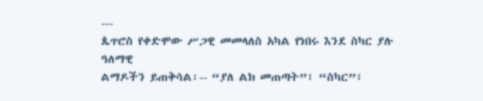---
ጴጥሮስ የቀድሞው ሥጋዊ መመላለስ አካል የነበሩ እንደ ስካር ያሉ ዓለማዊ
ልማዶችን ይጠቅሳል፡-- “ያለ ልክ መጠጣት”፣ “ስካር”፣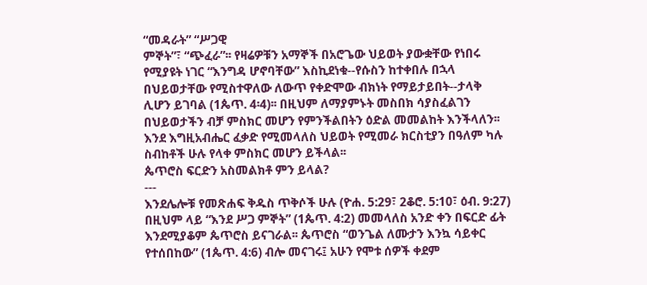“መዳራት” “ሥጋዊ
ምኞት”፣ “ጭፈራ”፡፡ የዛሬዎቹን አማኞች በአሮጌው ህይወት ያውቋቸው የነበሩ
የሚያዩት ነገር “እንግዳ ሆኖባቸው” እስኪደነቁ--የሱስን ከተቀበሉ በኋላ
በህይወታቸው የሚስተዋለው ለውጥ የቀድሞው ብክነት የማይታይበት--ታላቅ
ሊሆን ይገባል (1ጴጥ. 4፡4)፡፡ በዚህም ለማያምኑት መስበክ ሳያስፈልገን
በህይወታችን ብቻ ምስክር መሆን የምንችልበትን ዕድል መመልከት እንችላለን፡፡
እንደ እግዚአብሔር ፈቃድ የሚመላለስ ህይወት የሚመራ ክርስቲያን በዓለም ካሉ
ስብከቶች ሁሉ የላቀ ምስክር መሆን ይችላል፡፡
ጴጥሮስ ፍርድን አስመልክቶ ምን ይላል?
---
እንደሌሎቹ የመጽሐፍ ቅዱስ ጥቅሶች ሁሉ (ዮሐ. 5:29፣ 2ቆሮ. 5:10፣ ዕብ. 9:27)
በዚህም ላይ “እንደ ሥጋ ምኞት” (1ጴጥ. 4:2) መመላለስ አንድ ቀን በፍርድ ፊት
እንደሚያቆም ጴጥሮስ ይናገራል፡፡ ጴጥሮስ “ወንጌል ለሙታን እንኳ ሳይቀር
የተሰበከው” (1ጴጥ. 4:6) ብሎ መናገሩ፤ አሁን የሞቱ ሰዎች ቀደም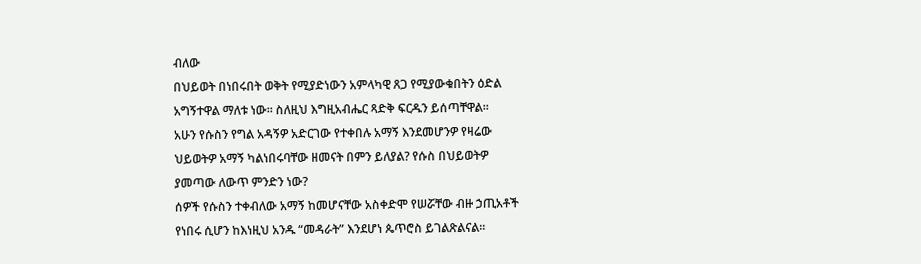ብለው
በህይወት በነበሩበት ወቅት የሚያድነውን አምላካዊ ጸጋ የሚያውቁበትን ዕድል
አግኝተዋል ማለቱ ነው፡፡ ስለዚህ እግዚአብሔር ጻድቅ ፍርዱን ይሰጣቸዋል፡፡
አሁን የሱስን የግል አዳኝዎ አድርገው የተቀበሉ አማኝ እንደመሆንዎ የዛሬው
ህይወትዎ አማኝ ካልነበሩባቸው ዘመናት በምን ይለያል? የሱስ በህይወትዎ
ያመጣው ለውጥ ምንድን ነው?
ሰዎች የሱስን ተቀብለው አማኝ ከመሆናቸው አስቀድሞ የሠሯቸው ብዙ ኃጢአቶች
የነበሩ ሲሆን ከእነዚህ አንዱ “መዳራት” እንደሆነ ጴጥሮስ ይገልጽልናል፡፡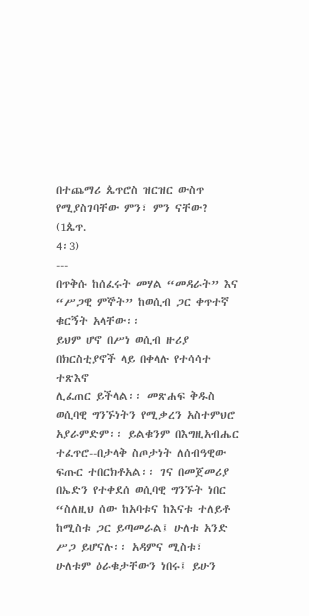በተጨማሪ ጴጥሮስ ዝርዝር ውስጥ የሚያስገባቸው ምን፣ ምን ናቸው? (1ጴጥ.
4፡3)
---
በጥቅሱ ከሰፈሩት መሃል “መዳራት” እና “ሥጋዊ ምኞት” ከወሲብ ጋር ቀጥተኛ
ቁርኝት አላቸው፡፡
ይህም ሆኖ በሥነ ወሲብ ዙሪያ በክርስቲያኖች ላይ በቀላሉ የተሳሳተ ተጽእኖ
ሊፈጠር ይችላል፡፡ መጽሐፍ ቅዱስ ወሲባዊ ግንኙነትን የሚቃረን አስተምህሮ
አያራምድም፡፡ ይልቁንም በእግዚአብሔር ተፈጥሮ--በታላቅ ስጦታነት ለሰብዓዊው
ፍጡር ተበርክቶአል፡፡ ገና በመጀመሪያ በኤድን የተቀደሰ ወሲባዊ ግንኙት ነበር
“ስለዚህ ሰው ከአባቱና ከእናቱ ተለይቶ ከሚስቱ ጋር ይጣመራል፤ ሁለቱ አንድ
ሥጋ ይሆናሉ፡፡ አዳምና ሚስቱ፣ ሁለቱም ዕራቁታቸውን ነበሩ፤ ይሁን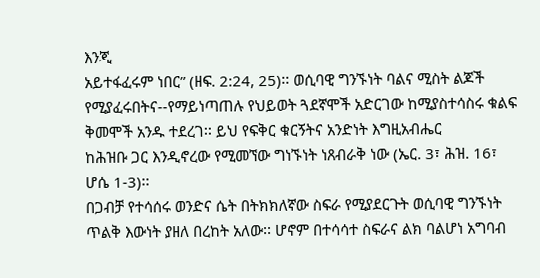እንጂ
አይተፋፈሩም ነበር” (ዘፍ. 2:24, 25)፡፡ ወሲባዊ ግንኙነት ባልና ሚስት ልጆች
የሚያፈሩበትና--የማይነጣጠሉ የህይወት ጓደኛሞች አድርገው ከሚያስተሳስሩ ቁልፍ
ቅመሞች አንዱ ተደረገ፡፡ ይህ የፍቅር ቁርኝትና አንድነት እግዚአብሔር
ከሕዝቡ ጋር እንዲኖረው የሚመኘው ግነኙነት ነጸብራቅ ነው (ኤር. 3፣ ሕዝ. 16፣
ሆሴ 1-3)፡፡
በጋብቻ የተሳሰሩ ወንድና ሴት በትክክለኛው ስፍራ የሚያደርጉት ወሲባዊ ግንኙነት
ጥልቅ እውነት ያዘለ በረከት አለው፡፡ ሆኖም በተሳሳተ ስፍራና ልክ ባልሆነ አግባብ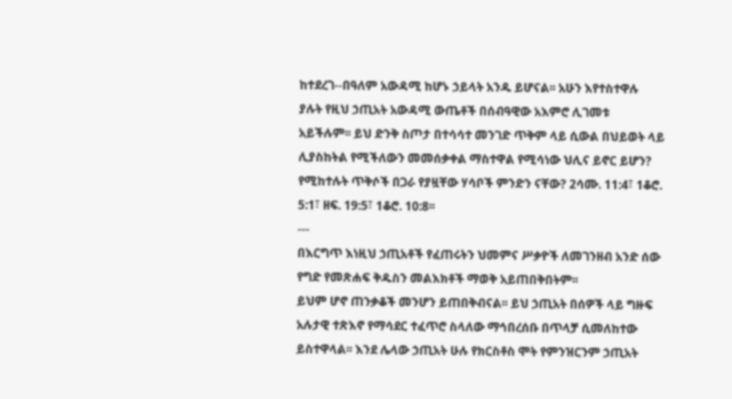ከተደረገ--በዓለም አውዳሚ ከሆኑ ኃይላት አንዱ ይሆናል፡፡ አሁን እየተስተዋሉ
ያሉት የዚህ ኃጢአት አውዳሚ ውጤቶች በሰብዓዊው አእምሮ ሊገመቱ
አይችሉም፡፡ ይህ ድንቅ ስጦታ በተሳሳተ መንገድ ጥቅም ላይ ሲውል በህይወት ላይ
ሊያስከትል የሚችለውን መመሰቃቀል ማስተዋል የሚሳነው ህሊና ይኖር ይሆን?
የሚከተሉት ጥቅሶች በጋራ የያዟቸው ሃሳቦች ምንድን ናቸው? 2ሳሙ. 11:4፣ 1ቆሮ.
5:1፣ ዘፍ. 19:5፣ 1ቆሮ. 10:8፡፡
---
በእርግጥ እነዚህ ኃጢአቶች የፈጠሩትን ህመምና ሥቃዮች ለመገንዘብ አንድ ሰው
የግድ የመጽሐፍ ቅዱስን መልእክቶች ማወቅ አይጠበቅበትም፡፡
ይህም ሆኖ ጠንቃቆች መንሆን ይጠበቅብናል፡፡ ይህ ኃጢአት በሰዎች ላይ ግዙፍ
አሉታዊ ተጽእኖ የማሳደር ተፈጥሮ ስላለው ማኅበረሰቡ በጥላቻ ሲመለከተው
ይስተዋላል፡፡ እንደ ሌላው ኃጢአት ሁሉ የክርስቶስ ሞት የምንዝርንም ኃጢአት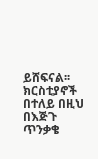ይሸፍናል፡፡ ክርስቲያኖች በተለይ በዚህ በእጅጉ ጥንቃቄ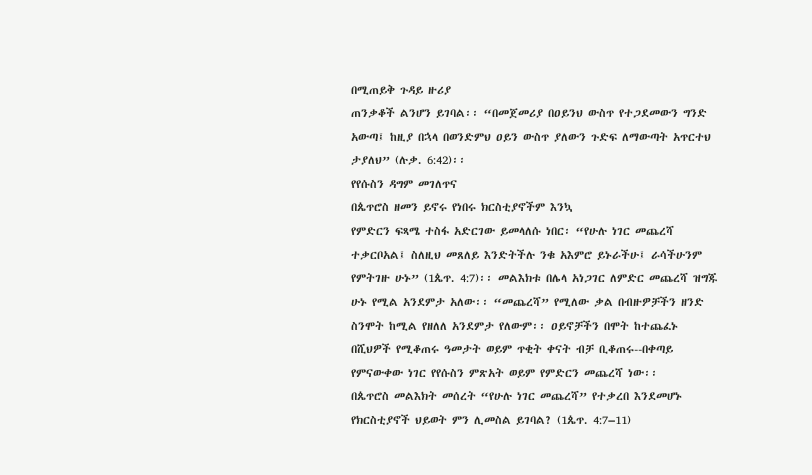በሚጠይቅ ጉዳይ ዙሪያ
ጠንቃቆች ልንሆን ይገባል፡፡ “በመጀመሪያ በዐይንህ ውስጥ የተጋደመውን ግንድ
አውጣ፤ ከዚያ በኋላ በወንድምህ ዐይን ውስጥ ያለውን ጉድፍ ለማውጣት አጥርተህ
ታያለህ” (ሉቃ. 6:42)፡፡
የየሱስን ዳግም መገለጥና
በጴጥሮስ ዘመን ይኖሩ የነበሩ ክርስቲያኖችም እንኳ
የምድርን ፍጻሜ ተስፋ አድርገው ይመላለሱ ነበር፡ “የሁሉ ነገር መጨረሻ
ተቃርቦአል፤ ስለዚህ መጸለይ እንድትችሉ ንቁ አእምሮ ይኑራችሁ፤ ራሳችሁንም
የምትገዙ ሁኑ” (1ጴጥ. 4:7)፡፡ መልእክቱ በሌላ አነጋገር ለምድር መጨረሻ ዝግጁ
ሁኑ የሚል አንደምታ አለው፡፡ “መጨረሻ” የሚለው ቃል በብዙዎቻችን ዘንድ
ስንሞት ከሚል የዘለለ አንደምታ የለውም፡፡ ዐይኖቻችን በሞት ከተጨፈኑ
በሺህዎች የሚቆጠሩ ዓመታት ወይም ጥቂት ቀናት ብቻ ቢቆጠሩ--በቀጣይ
የምናውቀው ነገር የየሱስን ምጽአት ወይም የምድርን መጨረሻ ነው፡፡
በጴጥሮስ መልእክት መሰረት “የሁሉ ነገር መጨረሻ” የተቃረበ እንደመሆኑ
የክርስቲያኖች ህይወት ምን ሊመስል ይገባል? (1ጴጥ. 4:7–11)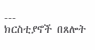---
ክርስቲያኖች በጸሎት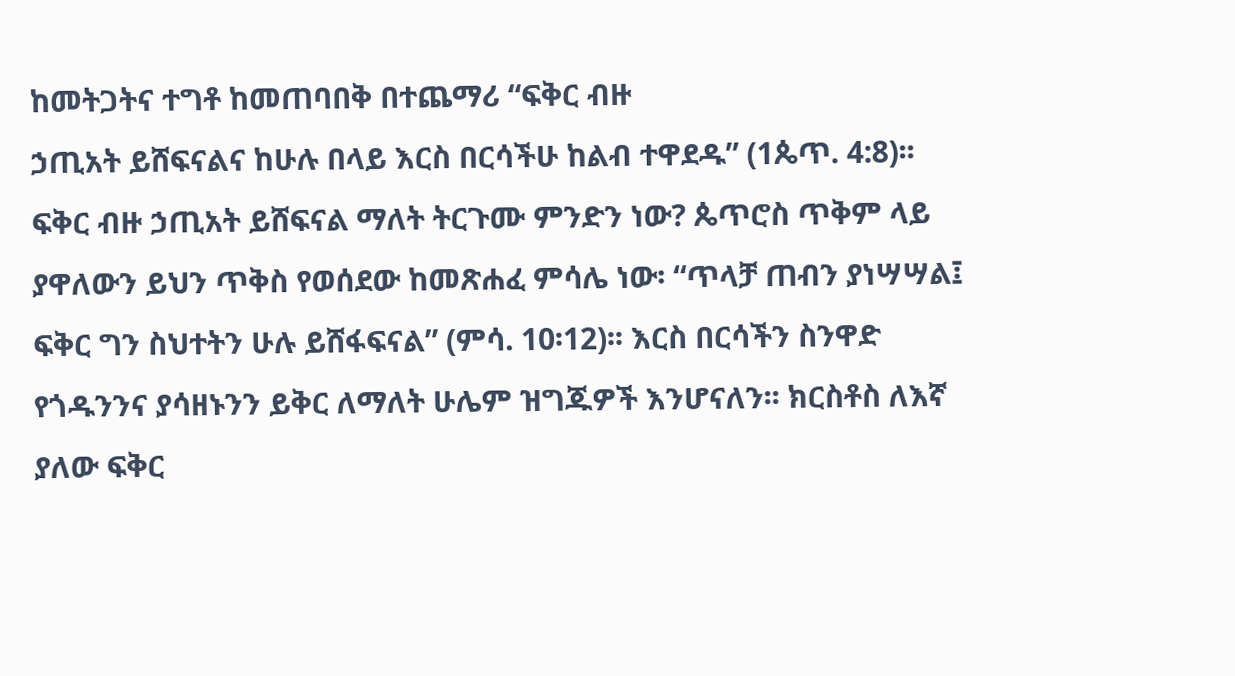ከመትጋትና ተግቶ ከመጠባበቅ በተጨማሪ “ፍቅር ብዙ
ኃጢአት ይሸፍናልና ከሁሉ በላይ እርስ በርሳችሁ ከልብ ተዋደዱ” (1ጴጥ. 4:8)፡፡
ፍቅር ብዙ ኃጢአት ይሸፍናል ማለት ትርጉሙ ምንድን ነው? ጴጥሮስ ጥቅም ላይ
ያዋለውን ይህን ጥቅስ የወሰደው ከመጽሐፈ ምሳሌ ነው፡ “ጥላቻ ጠብን ያነሣሣል፤
ፍቅር ግን ስህተትን ሁሉ ይሸፋፍናል” (ምሳ. 10፡12)፡፡ እርስ በርሳችን ስንዋድ
የጎዱንንና ያሳዘኑንን ይቅር ለማለት ሁሌም ዝግጁዎች እንሆናለን፡፡ ክርስቶስ ለእኛ
ያለው ፍቅር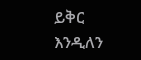ይቅር እንዲለን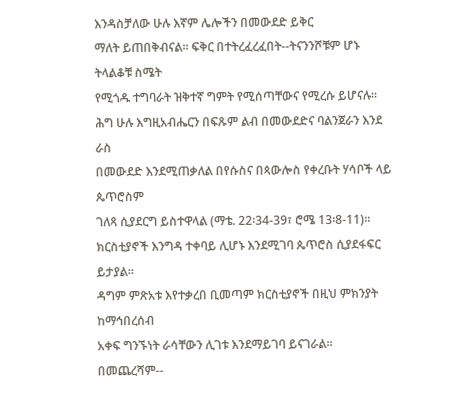እንዳስቻለው ሁሉ እኛም ሌሎችን በመውደድ ይቅር
ማለት ይጠበቅብናል፡፡ ፍቅር በተትረፈረፈበት--ትናንንሾቹም ሆኑ ትላልቆቹ ስሜት
የሚጎዱ ተግባራት ዝቅተኛ ግምት የሚሰጣቸውና የሚረሱ ይሆናሉ፡፡
ሕግ ሁሉ እግዚአብሔርን በፍጹም ልብ በመውደድና ባልንጀራን እንደ ራስ
በመውደድ እንደሚጠቃለል በየሱስና በጳውሎስ የቀረቡት ሃሳቦች ላይ ጴጥሮስም
ገለጻ ሲያደርግ ይስተዋላል (ማቴ. 22፡34-39፣ ሮሜ 13፡8-11)፡፡
ክርስቲያኖች እንግዳ ተቀባይ ሊሆኑ እንደሚገባ ጴጥሮስ ሲያደፋፍር ይታያል፡፡
ዳግም ምጽአቱ እየተቃረበ ቢመጣም ክርስቲያኖች በዚህ ምክንያት ከማኅበረሰብ
አቀፍ ግንኙነት ራሳቸውን ሊገቱ እንደማይገባ ይናገራል፡፡ በመጨረሻም--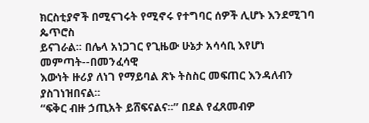ክርስቲያኖች በሚናገሩት የሚኖሩ የተግባር ሰዎች ሊሆኑ እንደሚገባ ጴጥሮስ
ይናገራል፡፡ በሌላ አነጋገር የጊዜው ሁኔታ አሳሳቢ እየሆነ መምጣት--በመንፈሳዊ
እውነት ዙሪያ ለነገ የማይባል ጽኑ ትስስር መፍጠር እንዳለብን ያስገነዝበናል፡፡
“ፍቅር ብዙ ኃጢአት ይሸፍናልና፡፡” በደል የፈጸመብዎ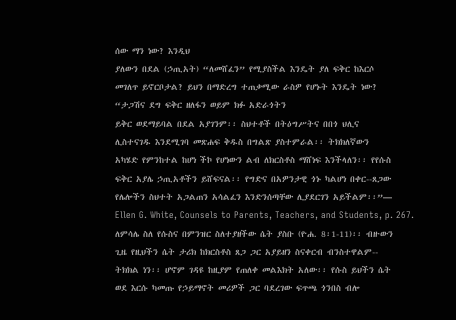ሰው ማን ነው? እንዲህ
ያለውን በደል (ኃጢአት) “ለመሸፈን” የሚያስችል እንዴት ያለ ፍቅር ከእርሶ
መገለጥ ይኖርቦታል? ይህን በማድረግ ተጠቃሚው ራስዎ የሆኑት እንዴት ነው?
“ታጋሽና ደግ ፍቅር ዘለፋን ወይም ክፉ አድራጎትን
ይቅር ወደማይባል በደል አያገንም፡፡ ስህተቶች በትዕግሥትና በበጎ ህሊና
ሊስተናገዱ እንደሚገባ መጽሐፍ ቅዱስ በግልጽ ያስተምራል፡፡ ትክክለኛውን
አካሄድ የምንከተል ከሆነ ችኮ የሆነውን ልብ ለክርስቶስ ማሸነፍ እንችላለን፡፡ የየሱስ
ፍቅር አያሌ ኃጢአቶችን ይሸፍናል፡፡ የግድና በአዎንታዊ ጎኑ ካልሆነ በቀር--ጸጋው
የሌሎችን ስህተት አጋልጠን አሳልፈን እንድንሰጣቸው ሊያደርገን አይችልም፡፡”—
Ellen G. White, Counsels to Parents, Teachers, and Students, p. 267.
ለምሳሌ ስለ የሱስና በምንዝር ስለተያዘችው ሴት ያስቡ (ዮሐ. 8፡1-11)፡፡ ብዙውን
ጊዜ የዚህችን ሴት ታሪክ ከክርስቶስ ጸጋ ጋር አያይዘን ስናቀርብ ብንስተዋልም--
ትክክል ነን፡፡ ሆኖም ገዳዩ ከዚያም የጠለቀ መልእክት አለው፡፡ የሱስ ይህችን ሴት
ወደ እርሱ ካመጡ የኃይማኖት መሪዎች ጋር ባደረገው ፍጥጫ ጎንበስ ብሎ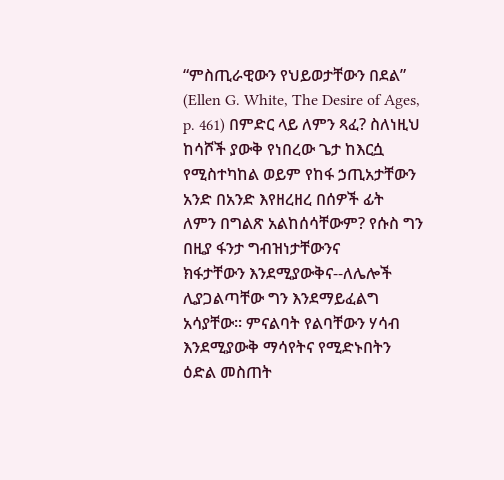“ምስጢራዊውን የህይወታቸውን በደል” (Ellen G. White, The Desire of Ages,
p. 461) በምድር ላይ ለምን ጻፈ? ስለነዚህ ከሳሾች ያውቅ የነበረው ጌታ ከእርሷ
የሚስተካከል ወይም የከፋ ኃጢአታቸውን አንድ በአንድ እየዘረዘረ በሰዎች ፊት
ለምን በግልጽ አልከሰሳቸውም? የሱስ ግን በዚያ ፋንታ ግብዝነታቸውንና
ክፋታቸውን እንደሚያውቅና--ለሌሎች ሊያጋልጣቸው ግን እንደማይፈልግ
አሳያቸው፡፡ ምናልባት የልባቸውን ሃሳብ እንደሚያውቅ ማሳየትና የሚድኑበትን
ዕድል መስጠት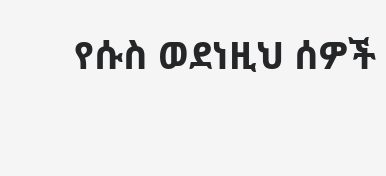የሱስ ወደነዚህ ሰዎች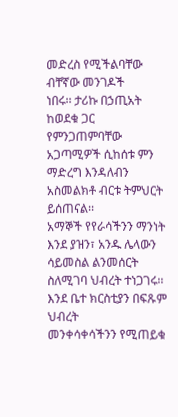መድረስ የሚችልባቸው ብቸኛው መንገዶች
ነበሩ፡፡ ታሪኩ በኃጢአት ከወደቁ ጋር የምንጋጠምባቸው አጋጣሚዎች ሲከሰቱ ምን
ማድረግ እንዳለብን አስመልክቶ ብርቱ ትምህርት ይሰጠናል፡፡
አማኞች የየራሳችንን ማንነት እንደ ያዝን፣ አንዱ ሌላውን ሳይመስል ልንመሰርት
ስለሚገባ ህብረት ተነጋገሩ፡፡ እንደ ቤተ ክርስቲያን በፍጹም ህብረት
መንቀሳቀሳችንን የሚጠይቁ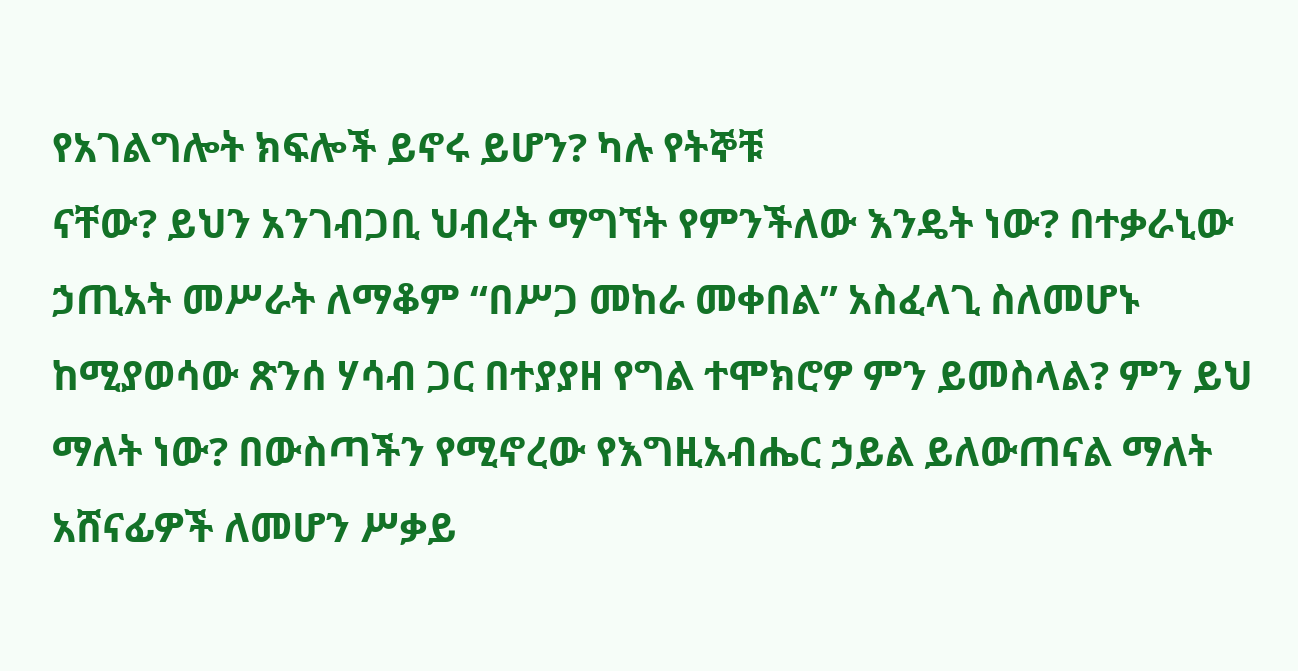የአገልግሎት ክፍሎች ይኖሩ ይሆን? ካሉ የትኞቹ
ናቸው? ይህን አንገብጋቢ ህብረት ማግኘት የምንችለው እንዴት ነው? በተቃራኒው
ኃጢአት መሥራት ለማቆም “በሥጋ መከራ መቀበል” አስፈላጊ ስለመሆኑ
ከሚያወሳው ጽንሰ ሃሳብ ጋር በተያያዘ የግል ተሞክሮዎ ምን ይመስላል? ምን ይህ
ማለት ነው? በውስጣችን የሚኖረው የእግዚአብሔር ኃይል ይለውጠናል ማለት
አሸናፊዎች ለመሆን ሥቃይ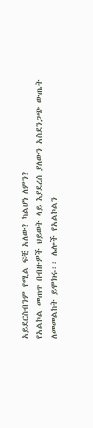አይደርስብንም የሚል ፍቺ አለው? ካልሆነ ለምን?
የአልኮል መጠጥ በብዙዎች ህይወት ላይ እያደረሰ ያለውን አስደንጋጭ ውጤት
ለመመልከት ይሞክሩ፡፡ ሌሎች የአልኮልን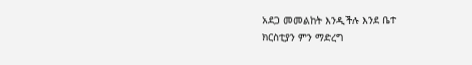አደጋ መመልከት እንዲችሉ እንደ ቤተ
ክርስቲያን ምን ማድረግ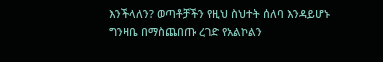እንችላለን? ወጣቶቻችን የዚህ ስህተት ሰለባ እንዳይሆኑ
ግንዛቤ በማስጨበጡ ረገድ የአልኮልን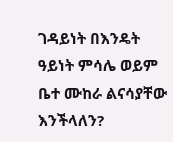ገዳይነት በእንዴት ዓይነት ምሳሌ ወይም
ቤተ ሙከራ ልናሳያቸው እንችላለን?